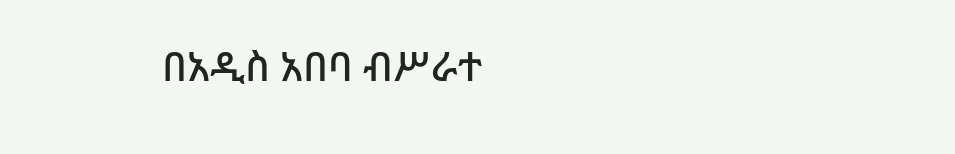በአዲስ አበባ ብሥራተ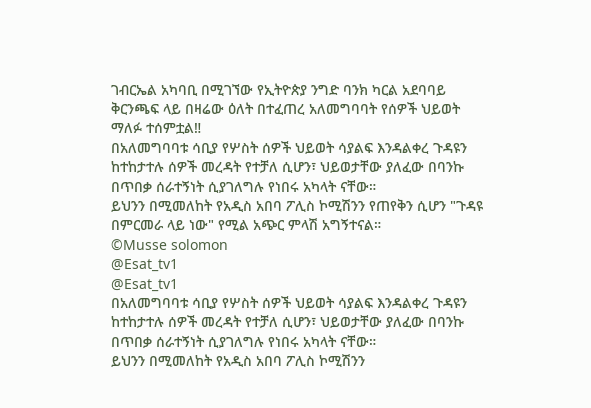ገብርኤል አካባቢ በሚገኘው የኢትዮጵያ ንግድ ባንክ ካርል አደባባይ ቅርንጫፍ ላይ በዛሬው ዕለት በተፈጠረ አለመግባባት የሰዎች ህይወት ማለፉ ተሰምቷል‼
በአለመግባባቱ ሳቢያ የሦስት ሰዎች ህይወት ሳያልፍ እንዳልቀረ ጉዳዩን ከተከታተሉ ሰዎች መረዳት የተቻለ ሲሆን፣ ህይወታቸው ያለፈው በባንኩ በጥበቃ ሰራተኝነት ሲያገለግሉ የነበሩ አካላት ናቸው።
ይህንን በሚመለከት የአዲስ አበባ ፖሊስ ኮሚሽንን የጠየቅን ሲሆን "ጉዳዩ በምርመራ ላይ ነው" የሚል አጭር ምላሽ አግኝተናል።
©Musse solomon
@Esat_tv1
@Esat_tv1
በአለመግባባቱ ሳቢያ የሦስት ሰዎች ህይወት ሳያልፍ እንዳልቀረ ጉዳዩን ከተከታተሉ ሰዎች መረዳት የተቻለ ሲሆን፣ ህይወታቸው ያለፈው በባንኩ በጥበቃ ሰራተኝነት ሲያገለግሉ የነበሩ አካላት ናቸው።
ይህንን በሚመለከት የአዲስ አበባ ፖሊስ ኮሚሽንን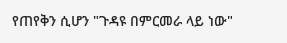የጠየቅን ሲሆን "ጉዳዩ በምርመራ ላይ ነው"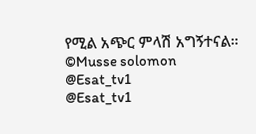የሚል አጭር ምላሽ አግኝተናል።
©Musse solomon
@Esat_tv1
@Esat_tv1